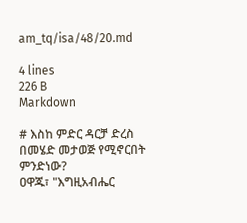am_tq/isa/48/20.md

4 lines
226 B
Markdown

# እስከ ምድር ዳርቻ ድረስ በመሄድ መታወጅ የሚኖርበት ምንድነው?
ዐዋጁ፣ "እግዚአብሔር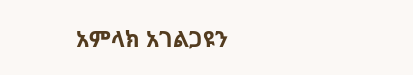አምላክ አገልጋዩን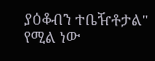ያዕቆብን ተቤዥቶታል" የሚል ነው